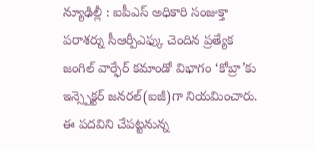న్యూఢిల్లీ : ఐపీఎస్ అధికారి సంజుక్తా పరాశర్ను సీఆర్పీఎఫ్కు చెందిన ప్రత్యేక జంగిల్ వార్ఫేర్ కమాండో విభాగం ‘కోబ్రా’కు ఇన్స్పెక్టర్ జనరల్(ఐజీ)గా నియమించారు. ఈ పదవిని చేపట్టనున్న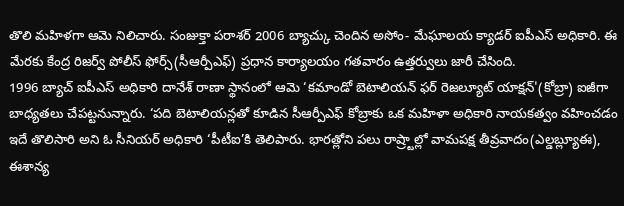తొలి మహిళగా ఆమె నిలిచారు. సంజుక్తా పరాశర్ 2006 బ్యాచ్కు చెందిన అసోం- మేఘాలయ క్యాడర్ ఐపీఎస్ అధికారి. ఈ మేరకు కేంద్ర రిజర్వ్ పోలీస్ ఫోర్స్(సీఆర్పీఎఫ్) ప్రధాన కార్యాలయం గతవారం ఉత్తర్వులు జారీ చేసింది.
1996 బ్యాచ్ ఐపీఎస్ అధికారి దానేశ్ రాణా స్థానంలో ఆమె ‘కమాండో బెటాలియన్ ఫర్ రెజల్యూట్ యాక్షన్'(కోబ్రా) ఐజీగా బాధ్యతలు చేపట్టనున్నారు. ‘పది బెటాలియన్లతో కూడిన సీఆర్పీఎఫ్ కోబ్రాకు ఒక మహిళా అధికారి నాయకత్వం వహించడం ఇదే తొలిసారి అని ఓ సీనియర్ అధికారి ‘పీటీఐ’కి తెలిపారు. భారత్లోని పలు రాష్ర్టాల్లో వామపక్ష తీవ్రవాదం(ఎల్డబ్ల్యూఈ), ఈశాన్య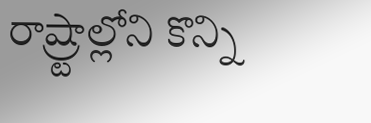రాష్ర్టాల్లోని కొన్ని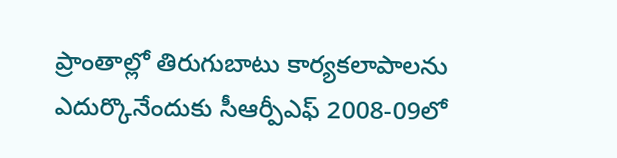ప్రాంతాల్లో తిరుగుబాటు కార్యకలాపాలను ఎదుర్కొనేందుకు సీఆర్పీఎఫ్ 2008-09లో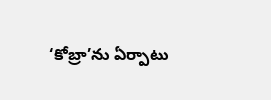‘కోబ్రా’ను ఏర్పాటు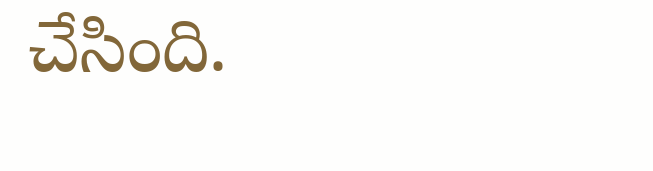చేసింది.